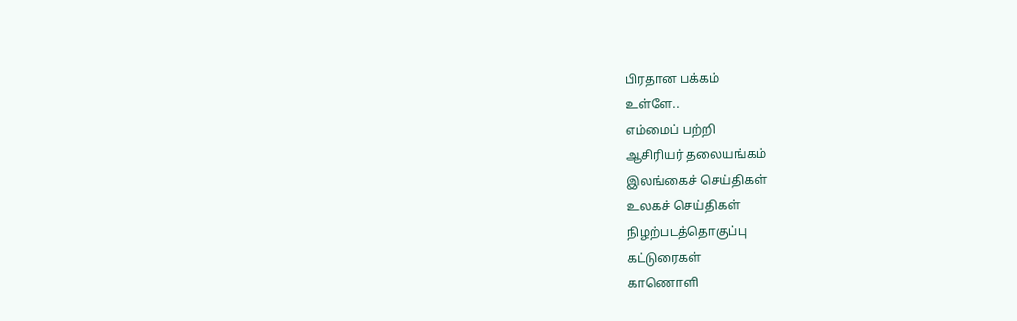பிரதான பக்கம்
உள்ளே..
எம்மைப் பற்றி
ஆசிரியர் தலையங்கம்
இலங்கைச் செய்திகள்
உலகச் செய்திகள்
நிழற்படத்தொகுப்பு
கட்டுரைகள்
காணொளி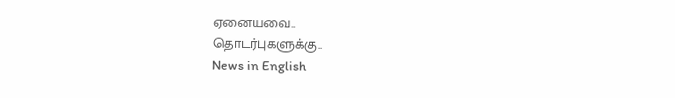ஏனையவை..
தொடர்புகளுக்கு..
News in English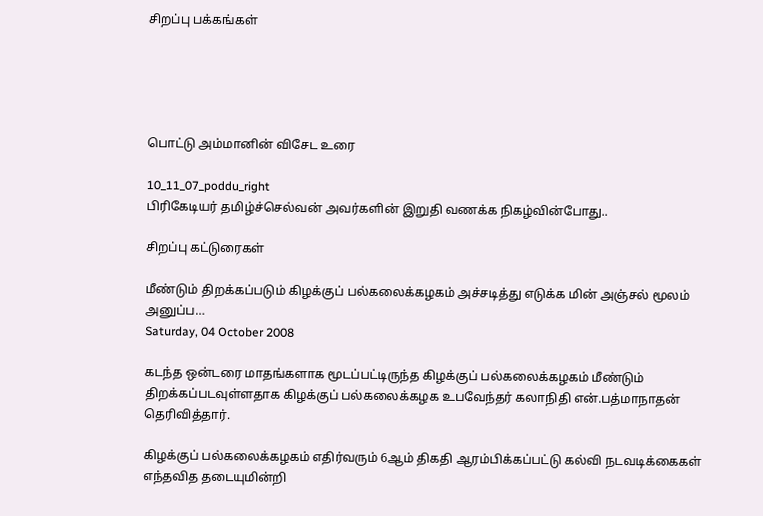சிறப்பு பக்கங்கள்





பொட்டு அம்மானின் விசேட உரை

10_11_07_poddu_right
பிரிகேடியர் தமிழ்ச்செல்வன் அவர்களின் இறுதி வணக்க நிகழ்வின்போது..

சிறப்பு கட்டுரைகள்

மீண்டும் திறக்கப்படும் கிழக்குப் பல்கலைக்கழகம் அச்சடித்து எடுக்க மின் அஞ்சல் மூலம் அனுப்ப…
Saturday, 04 October 2008

கடந்த ஒன்டரை மாதங்களாக மூடப்பட்டிருந்த கிழக்குப் பல்கலைக்கழகம் மீண்டும் திறக்கப்படவுள்ளதாக கிழக்குப் பல்கலைக்கழக உபவேந்தர் கலாநிதி என்.பத்மாநாதன் தெரிவித்தார்.

கிழக்குப் பல்கலைக்கழகம் எதிர்வரும் 6ஆம் திகதி ஆரம்பிக்கப்பட்டு கல்வி நடவடிக்கைகள் எந்தவித தடையுமின்றி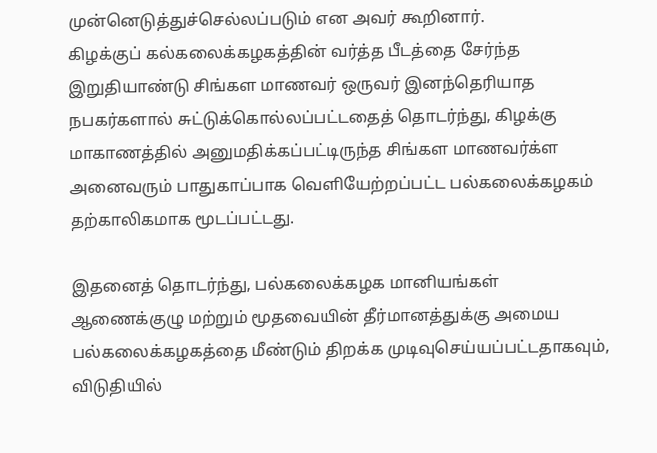முன்னெடுத்துச்செல்லப்படும் என அவர் கூறினார்.
கிழக்குப் கல்கலைக்கழகத்தின் வர்த்த பீடத்தை சேர்ந்த இறுதியாண்டு சிங்கள மாணவர் ஒருவர் இனந்தெரியாத நபகர்களால் சுட்டுக்கொல்லப்பட்டதைத் தொடர்ந்து, கிழக்கு மாகாணத்தில் அனுமதிக்கப்பட்டிருந்த சிங்கள மாணவர்க்ள அனைவரும் பாதுகாப்பாக வெளியேற்றப்பட்ட பல்கலைக்கழகம் தற்காலிகமாக மூடப்பட்டது.

இதனைத் தொடர்ந்து, பல்கலைக்கழக மானியங்கள் ஆணைக்குழு மற்றும் மூதவையின் தீர்மானத்துக்கு அமைய பல்கலைக்கழகத்தை மீண்டும் திறக்க முடிவுசெய்யப்பட்டதாகவும், விடுதியில்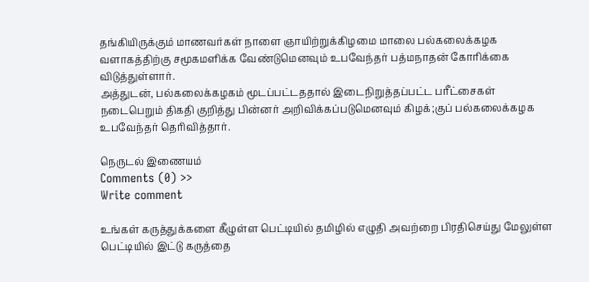தங்கியிருக்கும் மாணவர்கள் நாளை ஞாயிற்றுக்கிழமை மாலை பல்கலைக்கழக வளாகத்திற்கு சமூகமளிக்க வேண்டுமெனவும் உபவேந்தர் பத்மநாதன் கோரிக்கை விடுத்துள்ளார்.
அத்துடன், பல்கலைக்கழகம் மூடப்பட்டததால் இடைநிறுத்தப்பட்ட பரீட்சைகள் நடைபெறும் திகதி குறித்து பின்னர் அறிவிக்கப்படுமெனவும் கிழக்;குப் பல்கலைக்கழக உபவேந்தர் தெரிவித்தார்.

நெருடல் இணையம்
Comments (0) >>
Write comment

உங்கள் கருத்துக்களை கீழுள்ள பெட்டியில் தமிழில் எழுதி அவற்றை பிரதிசெய்து மேலுள்ள பெட்டியில் இட்டு கருத்தை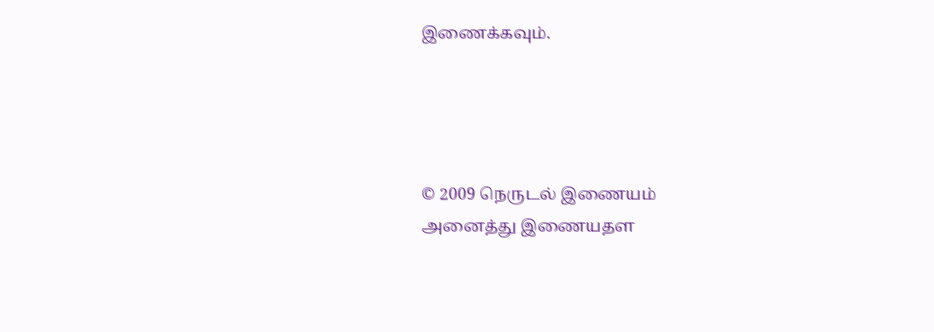இணைக்கவும்.




© 2009 நெருடல் இணையம்
அனைத்து இணையதள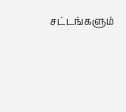சட்டங்களும்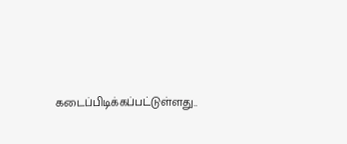கடைப்பிடிக்கப்பட்டுள்ளது..